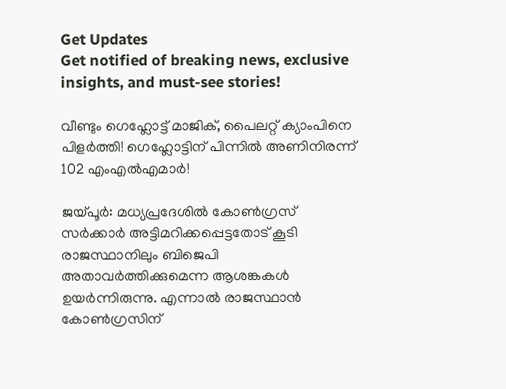Get Updates
Get notified of breaking news, exclusive insights, and must-see stories!

വീണ്ടും ഗെഹ്ലോട്ട് മാജിക്, പൈലറ്റ് ക്യാംപിനെ പിളർത്തി! ഗെഹ്ലോട്ടിന് പിന്നിൽ അണിനിരന്ന് 102 എംഎൽഎമാർ!

ജയ്പൂര്‍: മധ്യപ്രദേശില്‍ കോണ്‍ഗ്രസ് സര്‍ക്കാര്‍ അട്ടിമറിക്കപ്പെട്ടതോട് കൂടി രാജസ്ഥാനിലും ബിജെപി അതാവര്‍ത്തിക്കുമെന്ന ആശങ്കകള്‍ ഉയര്‍ന്നിരുന്നു. എന്നാല്‍ രാജസ്ഥാന്‍ കോണ്‍ഗ്രസിന്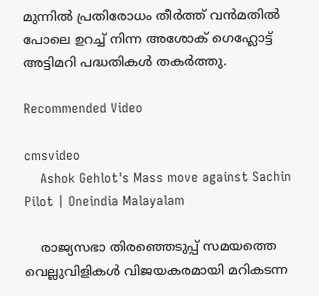മുന്നില്‍ പ്രതിരോധം തീര്‍ത്ത് വന്‍മതില്‍ പോലെ ഉറച്ച് നിന്ന അശോക് ഗെഹ്ലോട്ട് അട്ടിമറി പദ്ധതികള്‍ തകര്‍ത്തു.

Recommended Video

cmsvideo
    Ashok Gehlot's Mass move against Sachin Pilot | Oneindia Malayalam

    രാജ്യസഭാ തിരഞ്ഞെടുപ്പ് സമയത്തെ വെല്ലുവിളികള്‍ വിജയകരമായി മറികടന്ന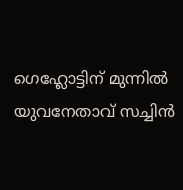ഗെഹ്ലോട്ടിന് മുന്നില്‍ യുവനേതാവ് സച്ചിന്‍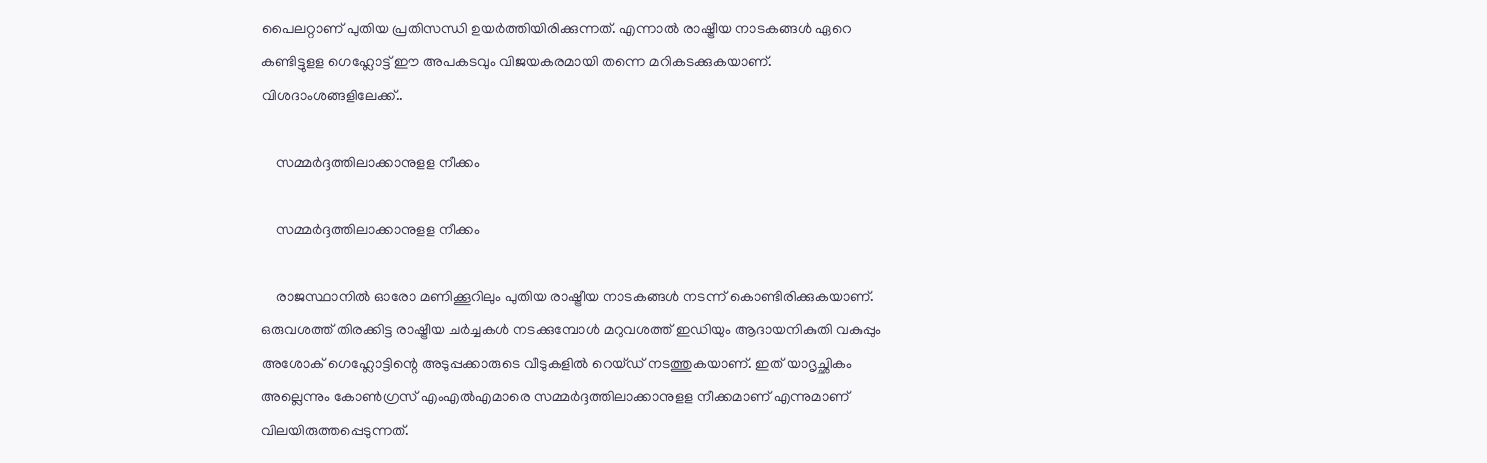പൈലറ്റാണ് പുതിയ പ്രതിസന്ധി ഉയര്‍ത്തിയിരിക്കുന്നത്. എന്നാല്‍ രാഷ്ട്രീയ നാടകങ്ങള്‍ ഏറെ കണ്ടിട്ടുളള ഗെഹ്ലോട്ട് ഈ അപകടവും വിജയകരമായി തന്നെ മറികടക്കുകയാണ്. വിശദാംശങ്ങളിലേക്ക്..

    സമ്മര്‍ദ്ദത്തിലാക്കാനുളള നീക്കം

    സമ്മര്‍ദ്ദത്തിലാക്കാനുളള നീക്കം

    രാജസ്ഥാനില്‍ ഓരോ മണിക്കൂറിലും പുതിയ രാഷ്ട്രീയ നാടകങ്ങള്‍ നടന്ന് കൊണ്ടിരിക്കുകയാണ്. ഒരുവശത്ത് തിരക്കിട്ട രാഷ്ട്രീയ ചര്‍ച്ചകള്‍ നടക്കുമ്പോള്‍ മറുവശത്ത് ഇഡിയും ആദായനികുതി വകുപ്പും അശോക് ഗെഹ്ലോട്ടിന്റെ അടുപ്പക്കാരുടെ വീടുകളില്‍ റെയ്ഡ് നടത്തുകയാണ്. ഇത് യാദൃച്ഛികം അല്ലെന്നും കോണ്‍ഗ്രസ് എംഎല്‍എമാരെ സമ്മര്‍ദ്ദത്തിലാക്കാനുളള നീക്കമാണ് എന്നുമാണ് വിലയിരുത്തപ്പെടുന്നത്.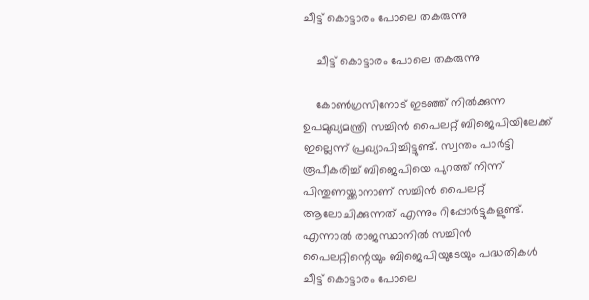ചീട്ട് കൊട്ടാരം പോലെ തകരുന്നു

    ചീട്ട് കൊട്ടാരം പോലെ തകരുന്നു

    കോണ്‍ഗ്രസിനോട് ഇടഞ്ഞ് നില്‍ക്കുന്ന ഉപമുഖ്യമന്ത്രി സച്ചിന്‍ പൈലറ്റ് ബിജെപിയിലേക്ക് ഇല്ലെന്ന് പ്രഖ്യാപിച്ചിട്ടുണ്ട്. സ്വന്തം പാര്‍ട്ടി രൂപീകരിച്ച് ബിജെപിയെ പുറത്ത് നിന്ന് പിന്തുണയ്ക്കാനാണ് സച്ചിന്‍ പൈലറ്റ് ആലോചിക്കുന്നത് എന്നും റിപ്പോര്‍ട്ടുകളുണ്ട്. എന്നാല്‍ രാജസ്ഥാനില്‍ സച്ചിന്‍ പൈലറ്റിന്റെയും ബിജെപിയുടേയും പദ്ധതികള്‍ ചീട്ട് കൊട്ടാരം പോലെ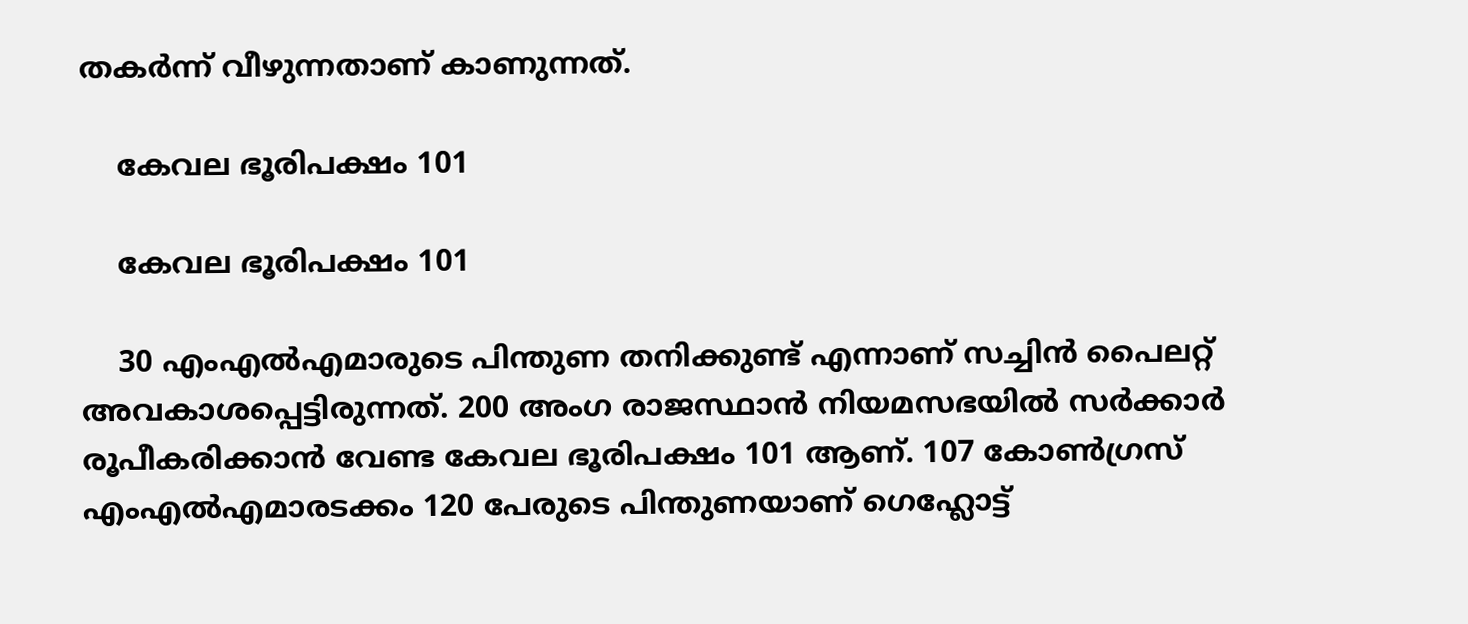തകര്‍ന്ന് വീഴുന്നതാണ് കാണുന്നത്.

    കേവല ഭൂരിപക്ഷം 101

    കേവല ഭൂരിപക്ഷം 101

    30 എംഎല്‍എമാരുടെ പിന്തുണ തനിക്കുണ്ട് എന്നാണ് സച്ചിന്‍ പൈലറ്റ് അവകാശപ്പെട്ടിരുന്നത്. 200 അംഗ രാജസ്ഥാന്‍ നിയമസഭയില്‍ സര്‍ക്കാര്‍ രൂപീകരിക്കാന്‍ വേണ്ട കേവല ഭൂരിപക്ഷം 101 ആണ്. 107 കോണ്‍ഗ്രസ് എംഎല്‍എമാരടക്കം 120 പേരുടെ പിന്തുണയാണ് ഗെഹ്ലോട്ട്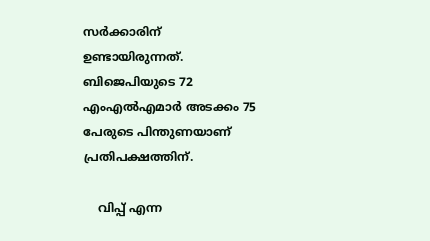സര്‍ക്കാരിന് ഉണ്ടായിരുന്നത്. ബിജെപിയുടെ 72 എംഎല്‍എമാര്‍ അടക്കം 75 പേരുടെ പിന്തുണയാണ് പ്രതിപക്ഷത്തിന്.

    വിപ്പ് എന്ന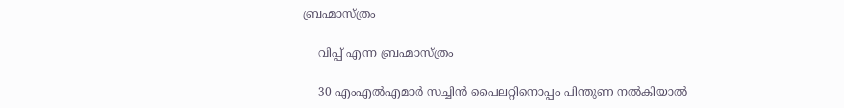ബ്രഹ്മാസ്ത്രം

    വിപ്പ് എന്ന ബ്രഹ്മാസ്ത്രം

    30 എംഎല്‍എമാര്‍ സച്ചിന്‍ പൈലറ്റിനൊപ്പം പിന്തുണ നല്‍കിയാല്‍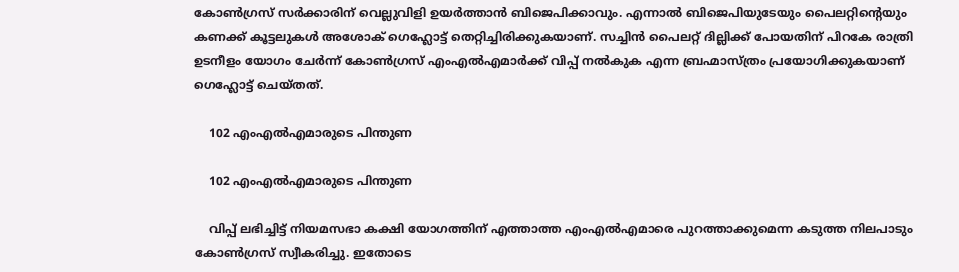കോണ്‍ഗ്രസ് സര്‍ക്കാരിന് വെല്ലുവിളി ഉയര്‍ത്താന്‍ ബിജെപിക്കാവും. എന്നാല്‍ ബിജെപിയുടേയും പൈലറ്റിന്റെയും കണക്ക് കൂട്ടലുകള്‍ അശോക് ഗെഹ്ലോട്ട് തെറ്റിച്ചിരിക്കുകയാണ്. സച്ചിന്‍ പൈലറ്റ് ദില്ലിക്ക് പോയതിന് പിറകേ രാത്രി ഉടനീളം യോഗം ചേര്‍ന്ന് കോണ്‍ഗ്രസ് എംഎല്‍എമാര്‍ക്ക് വിപ്പ് നല്‍കുക എന്ന ബ്രഹ്മാസ്ത്രം പ്രയോഗിക്കുകയാണ് ഗെഹ്ലോട്ട് ചെയ്തത്.

    102 എംഎല്‍എമാരുടെ പിന്തുണ

    102 എംഎല്‍എമാരുടെ പിന്തുണ

    വിപ്പ് ലഭിച്ചിട്ട് നിയമസഭാ കക്ഷി യോഗത്തിന് എത്താത്ത എംഎല്‍എമാരെ പുറത്താക്കുമെന്ന കടുത്ത നിലപാടും കോണ്‍ഗ്രസ് സ്വീകരിച്ചു. ഇതോടെ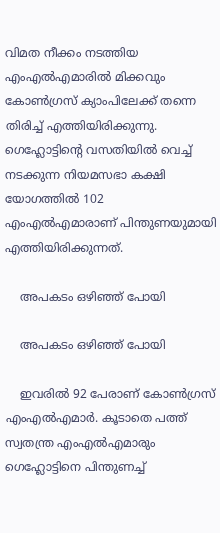വിമത നീക്കം നടത്തിയ എംഎല്‍എമാരില്‍ മിക്കവും കോണ്‍ഗ്രസ് ക്യാംപിലേക്ക് തന്നെ തിരിച്ച് എത്തിയിരിക്കുന്നു. ഗെഹ്ലോട്ടിന്റെ വസതിയില്‍ വെച്ച് നടക്കുന്ന നിയമസഭാ കക്ഷി യോഗത്തില്‍ 102 എംഎല്‍എമാരാണ് പിന്തുണയുമായി എത്തിയിരിക്കുന്നത്.

    അപകടം ഒഴിഞ്ഞ് പോയി

    അപകടം ഒഴിഞ്ഞ് പോയി

    ഇവരില്‍ 92 പേരാണ് കോണ്‍ഗ്രസ് എംഎല്‍എമാര്‍. കൂടാതെ പത്ത് സ്വതന്ത്ര എംഎല്‍എമാരും ഗെഹ്ലോട്ടിനെ പിന്തുണച്ച്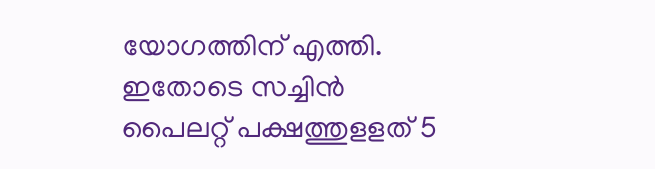യോഗത്തിന് എത്തി. ഇതോടെ സച്ചിന്‍ പൈലറ്റ് പക്ഷത്തുളളത് 5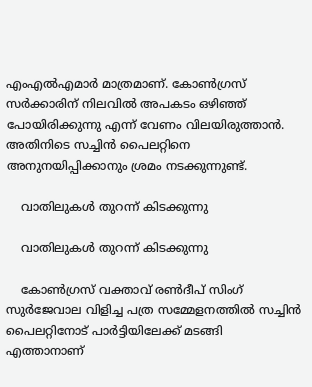എംഎല്‍എമാര്‍ മാത്രമാണ്. കോണ്‍ഗ്രസ് സര്‍ക്കാരിന് നിലവില്‍ അപകടം ഒഴിഞ്ഞ് പോയിരിക്കുന്നു എന്ന് വേണം വിലയിരുത്താന്‍. അതിനിടെ സച്ചിന്‍ പൈലറ്റിനെ അനുനയിപ്പിക്കാനും ശ്രമം നടക്കുന്നുണ്ട്.

    വാതിലുകള്‍ തുറന്ന് കിടക്കുന്നു

    വാതിലുകള്‍ തുറന്ന് കിടക്കുന്നു

    കോണ്‍ഗ്രസ് വക്താവ് രണ്‍ദീപ് സിംഗ് സുര്‍ജേവാല വിളിച്ച പത്ര സമ്മേളനത്തില്‍ സച്ചിന്‍ പൈലറ്റിനോട് പാര്‍ട്ടിയിലേക്ക് മടങ്ങി എത്താനാണ്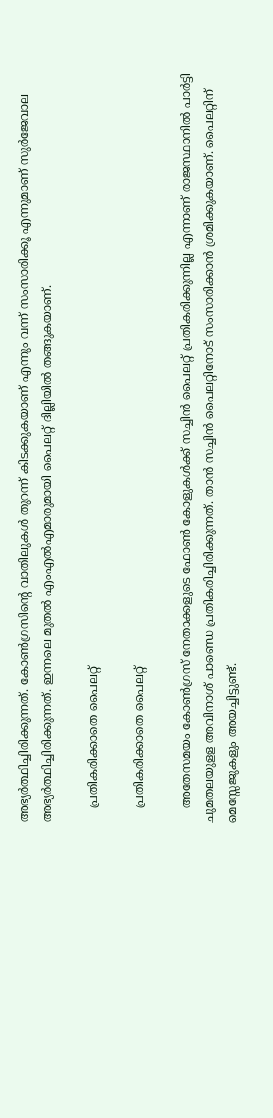അഭ്യര്‍ത്ഥിച്ചിരിക്കുന്നത്. കോണ്‍ഗ്രസിന്റെ വാതിലുകള്‍ തുറന്ന് കിടക്കുകയാണ് എന്നും വന്ന് സംസാരിക്കൂ എന്നുമാണ് സുര്‍ജേവാല അഭ്യര്‍ത്ഥിച്ചിരിക്കുന്നത്. ഇന്നലെ മുതല്‍ എംഎല്‍എമാരുമായി പൈലറ്റ് ദില്ലിയില്‍ തങ്ങുകയാണ്.

    പ്രതികരിക്കാതെ പൈലറ്റ്

    പ്രതികരിക്കാതെ പൈലറ്റ്

    അതേസമയം കോണ്‍ഗ്രസ് നേതാക്കളുടെ ഫോണ്‍ കോളുകള്‍ക്ക് സച്ചിന്‍ പൈലറ്റ് പ്രതികരിക്കുന്നില്ല എന്നാണ് രാജസ്ഥാനില്‍ പാര്‍ട്ടി ചുമതലയുളള അവിനാശ് പാണ്ഡെ പ്രതികരിച്ചിരിക്കുന്നത്. താന്‍ സച്ചിന്‍ പൈലറ്റിനോട് സംസാരിക്കാന്‍ ശ്രമിക്കുകയാണ്. പൈലറ്റിന് മെസ്സേജുകളും അയച്ചിട്ടുണ്ട്.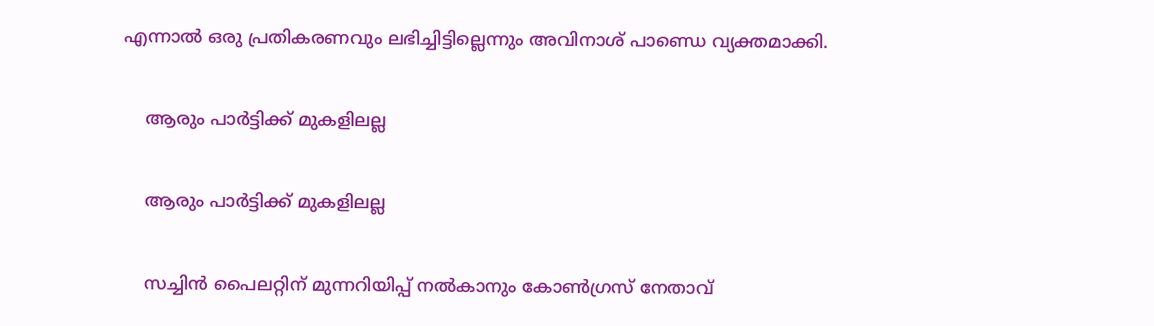എന്നാല്‍ ഒരു പ്രതികരണവും ലഭിച്ചിട്ടില്ലെന്നും അവിനാശ് പാണ്ഡെ വ്യക്തമാക്കി.

    ആരും പാർട്ടിക്ക് മുകളിലല്ല

    ആരും പാർട്ടിക്ക് മുകളിലല്ല

    സച്ചിന്‍ പൈലറ്റിന് മുന്നറിയിപ്പ് നല്‍കാനും കോണ്‍ഗ്രസ് നേതാവ്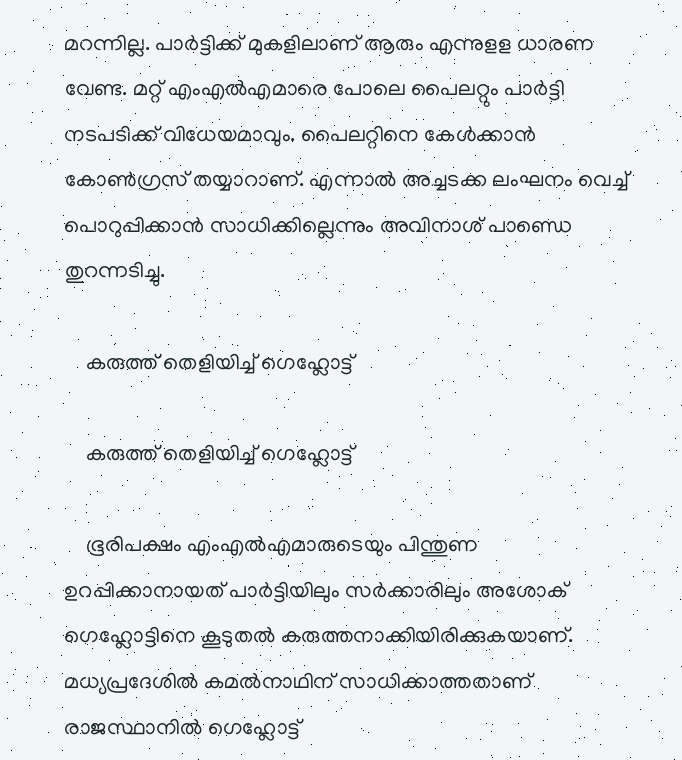മറന്നില്ല. പാര്‍ട്ടിക്ക് മുകളിലാണ് ആരും എന്നുളള ധാരണ വേണ്ട. മറ്റ് എംഎല്‍എമാരെ പോലെ പൈലറ്റും പാര്‍ട്ടി നടപടിക്ക് വിധേയമാവും. പൈലറ്റിനെ കേള്‍ക്കാന്‍ കോണ്‍ഗ്രസ് തയ്യാറാണ്. എന്നാല്‍ അച്ചടക്ക ലംഘനം വെച്ച് പൊറുപ്പിക്കാന്‍ സാധിക്കില്ലെന്നും അവിനാശ് പാണ്ഡെ തുറന്നടിച്ചു.

    കരുത്ത് തെളിയിച്ച് ഗെഹ്ലോട്ട്

    കരുത്ത് തെളിയിച്ച് ഗെഹ്ലോട്ട്

    ഭൂരിപക്ഷം എംഎല്‍എമാരുടെയും പിന്തുണ ഉറപ്പിക്കാനായത് പാര്‍ട്ടിയിലും സര്‍ക്കാരിലും അശോക് ഗെഹ്ലോട്ടിനെ കൂടുതല്‍ കരുത്തനാക്കിയിരിക്കുകയാണ്. മധ്യപ്രദേശില്‍ കമല്‍നാഥിന് സാധിക്കാത്തതാണ് രാജസ്ഥാനില്‍ ഗെഹ്ലോട്ട്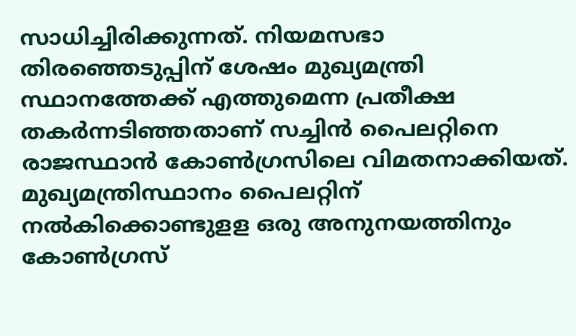സാധിച്ചിരിക്കുന്നത്. നിയമസഭാ തിരഞ്ഞെടുപ്പിന് ശേഷം മുഖ്യമന്ത്രി സ്ഥാനത്തേക്ക് എത്തുമെന്ന പ്രതീക്ഷ തകര്‍ന്നടിഞ്ഞതാണ് സച്ചിന്‍ പൈലറ്റിനെ രാജസ്ഥാന്‍ കോണ്‍ഗ്രസിലെ വിമതനാക്കിയത്. മുഖ്യമന്ത്രിസ്ഥാനം പൈലറ്റിന് നല്‍കിക്കൊണ്ടുളള ഒരു അനുനയത്തിനും കോണ്‍ഗ്രസ്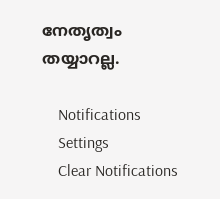നേതൃത്വം തയ്യാറല്ല.

    Notifications
    Settings
    Clear Notifications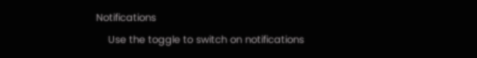Notifications
    Use the toggle to switch on notifications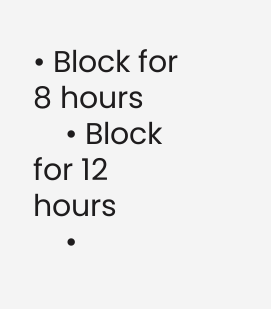• Block for 8 hours
    • Block for 12 hours
    •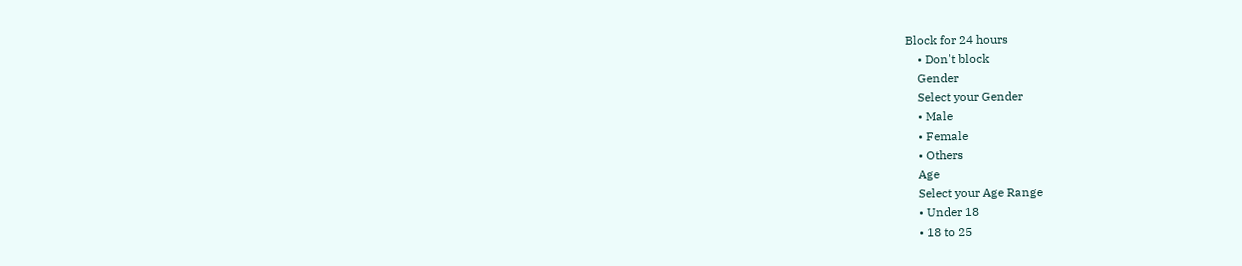Block for 24 hours
    • Don't block
    Gender
    Select your Gender
    • Male
    • Female
    • Others
    Age
    Select your Age Range
    • Under 18
    • 18 to 25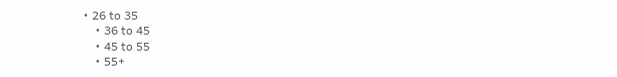• 26 to 35
    • 36 to 45
    • 45 to 55
    • 55+